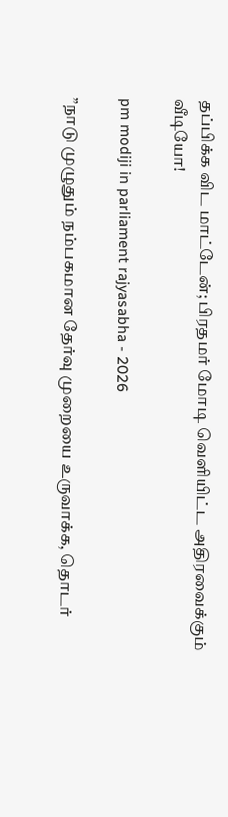தப்பிக்க விட மாட்டேன்; பிரதமர் மோடி வெளியிட்ட அதிரவைக்கும் வீடியோ!

pm modiji in parliament rajyasabha - 2026

”நாடு முழுதும் நம்பகமான தேர்வு முறையை உருவாக்க, தொடர்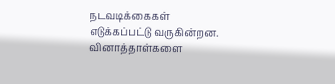நடவடிக்கைகள் எடுக்கப்பட்டு வருகின்றன. வினாத்தாள்களை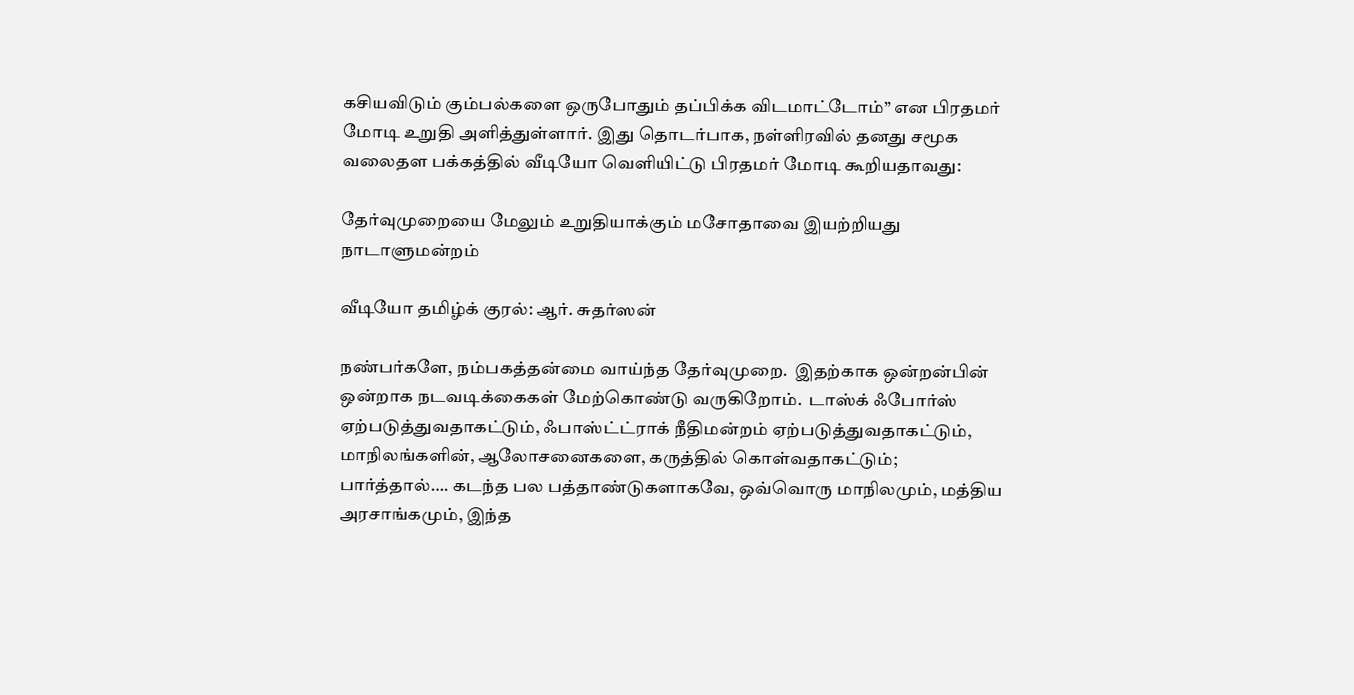கசியவிடும் கும்பல்களை ஒருபோதும் தப்பிக்க விடமாட்டோம்” என பிரதமர் மோடி உறுதி அளித்துள்ளார். இது தொடர்பாக, நள்ளிரவில் தனது சமூக வலைதள பக்கத்தில் வீடியோ வெளியிட்டு பிரதமர் மோடி கூறியதாவது:

தேர்வுமுறையை மேலும் உறுதியாக்கும் மசோதாவை இயற்றியது நாடாளுமன்றம்

வீடியோ தமிழ்க் குரல்: ஆர். சுதர்ஸன்

நண்பர்களே, நம்பகத்தன்மை வாய்ந்த தேர்வுமுறை.  இதற்காக ஒன்றன்பின் ஒன்றாக நடவடிக்கைகள் மேற்கொண்டு வருகிறோம்.  டாஸ்க் ஃபோர்ஸ் ஏற்படுத்துவதாகட்டும், ஃபாஸ்ட்ட்ராக் நீதிமன்றம் ஏற்படுத்துவதாகட்டும், மாநிலங்களின், ஆலோசனைகளை, கருத்தில் கொள்வதாகட்டும்;  பார்த்தால்…. கடந்த பல பத்தாண்டுகளாகவே, ஒவ்வொரு மாநிலமும், மத்திய அரசாங்கமும், இந்த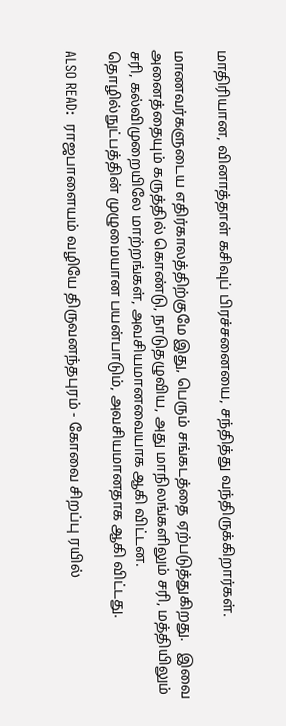மாதிரியான, வினாத்தாள் கசிவுப் பிரச்சனையை, சந்தித்து வந்திருக்கிறார்கள்.

மாணவர்களுடைய எதிர்காலத்திற்குமே இது, பெரும் சங்கடத்தை ஏற்படுத்துகிறது.   இவை அனைத்தையும் கருத்தில் கொண்டு, நாடுதழுவிய, அது மாநிலங்களிலும் சரி, மத்தியிலும் சரி, கல்விமுறையிலே மாற்றங்கள், அவசியமானவையாக ஆகி விட்டன.   தொழில்நுட்பத்தின் முழுமையான பயன்பாடும், அவசியமானதாக ஆகி விட்டது.

ALSO READ:  ராஜபாளையம் வழியே திருவனந்தபுரம் - கோவை சிறப்பு ரயில்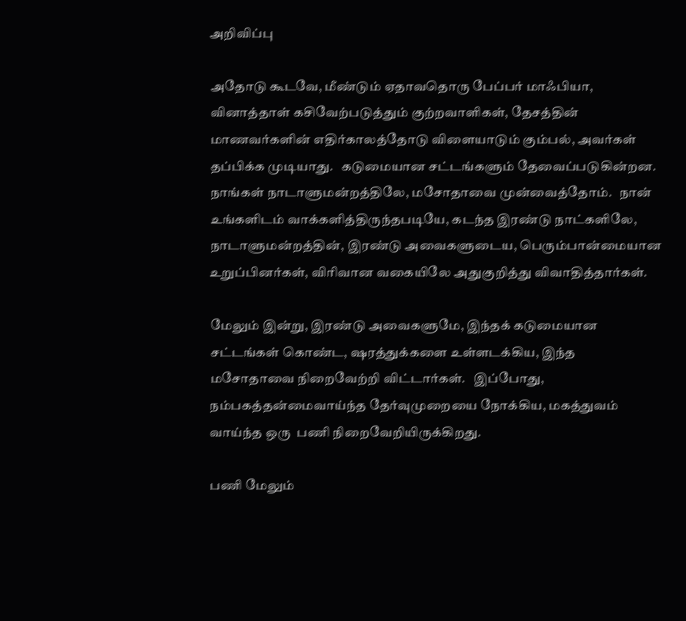அறிவிப்பு

அதோடு கூடவே, மீண்டும் ஏதாவதொரு பேப்பர் மாஃபியா, வினாத்தாள் கசிவேற்படுத்தும் குற்றவாளிகள், தேசத்தின் மாணவர்களின் எதிர்காலத்தோடு விளையாடும் கும்பல், அவர்கள் தப்பிக்க முடியாது.   கடுமையான சட்டங்களும் தேவைப்படுகின்றன.  நாங்கள் நாடாளுமன்றத்திலே, மசோதாவை முன்வைத்தோம்.   நான் உங்களிடம் வாக்களித்திருந்தபடியே, கடந்த இரண்டு நாட்களிலே, நாடாளுமன்றத்தின், இரண்டு அவைகளுடைய, பெரும்பான்மையான உறுப்பினர்கள், விரிவான வகையிலே அதுகுறித்து விவாதித்தார்கள்.

மேலும் இன்று, இரண்டு அவைகளுமே, இந்தக் கடுமையான சட்டங்கள் கொண்ட, ஷரத்துக்களை உள்ளடக்கிய, இந்த மசோதாவை நிறைவேற்றி விட்டார்கள்.   இப்போது, நம்பகத்தன்மைவாய்ந்த தேர்வுமுறையை நோக்கிய, மகத்துவம் வாய்ந்த ஒரு  பணி நிறைவேறியிருக்கிறது.

பணி மேலும்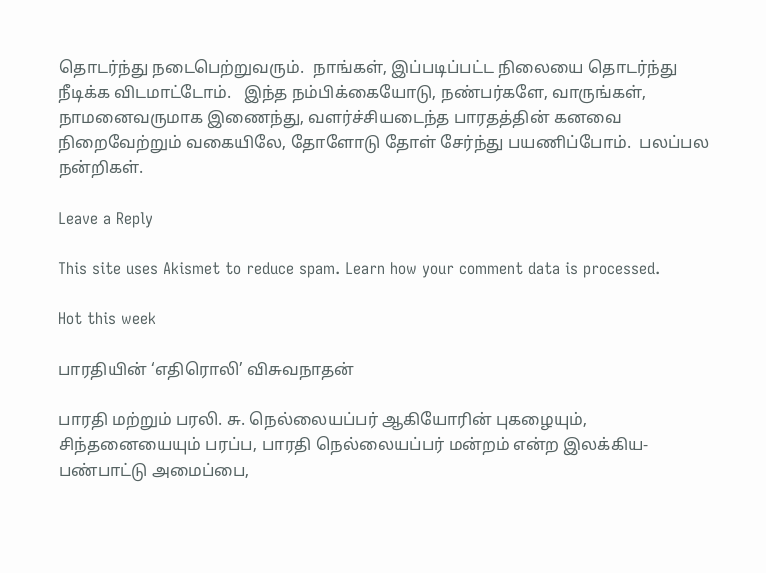தொடர்ந்து நடைபெற்றுவரும்.  நாங்கள், இப்படிப்பட்ட நிலையை தொடர்ந்து நீடிக்க விடமாட்டோம்.   இந்த நம்பிக்கையோடு, நண்பர்களே, வாருங்கள், நாமனைவருமாக இணைந்து, வளர்ச்சியடைந்த பாரதத்தின் கனவை நிறைவேற்றும் வகையிலே, தோளோடு தோள் சேர்ந்து பயணிப்போம்.  பலப்பல நன்றிகள்.

Leave a Reply

This site uses Akismet to reduce spam. Learn how your comment data is processed.

Hot this week

பாரதியின் ‘எதிரொலி’ விசுவநாதன்

பாரதி மற்றும் பரலி. சு. நெல்லையப்பர் ஆகியோரின் புகழையும், சிந்தனையையும் பரப்ப, பாரதி நெல்லையப்பர் மன்றம் என்ற இலக்கிய- பண்பாட்டு அமைப்பை,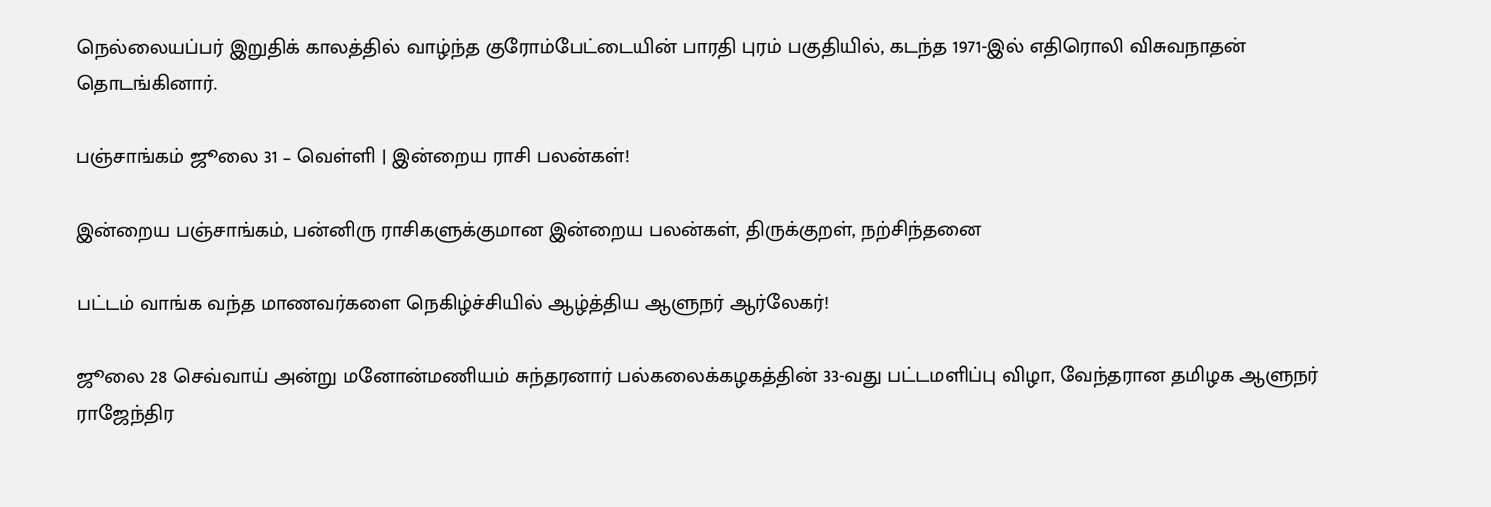நெல்லையப்பர் இறுதிக் காலத்தில் வாழ்ந்த குரோம்பேட்டையின் பாரதி புரம் பகுதியில், கடந்த 1971-இல் எதிரொலி விசுவநாதன் தொடங்கினார்.

பஞ்சாங்கம் ஜூலை 31 – வெள்ளி | இன்றைய ராசி பலன்கள்!

இன்றைய பஞ்சாங்கம், பன்னிரு ராசிகளுக்குமான இன்றைய பலன்கள், திருக்குறள், நற்சிந்தனை

பட்டம் வாங்க வந்த மாணவர்களை நெகிழ்ச்சியில் ஆழ்த்திய ஆளுநர் ஆர்லேகர்!

ஜூலை 28 செவ்வாய் அன்று மனோன்மணியம் சுந்தரனார் பல்கலைக்கழகத்தின் 33-வது பட்டமளிப்பு விழா, வேந்தரான தமிழக ஆளுநர் ராஜேந்திர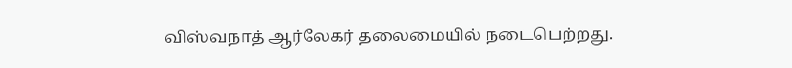விஸ்வநாத் ஆர்லேகர் தலைமையில் நடைபெற்றது.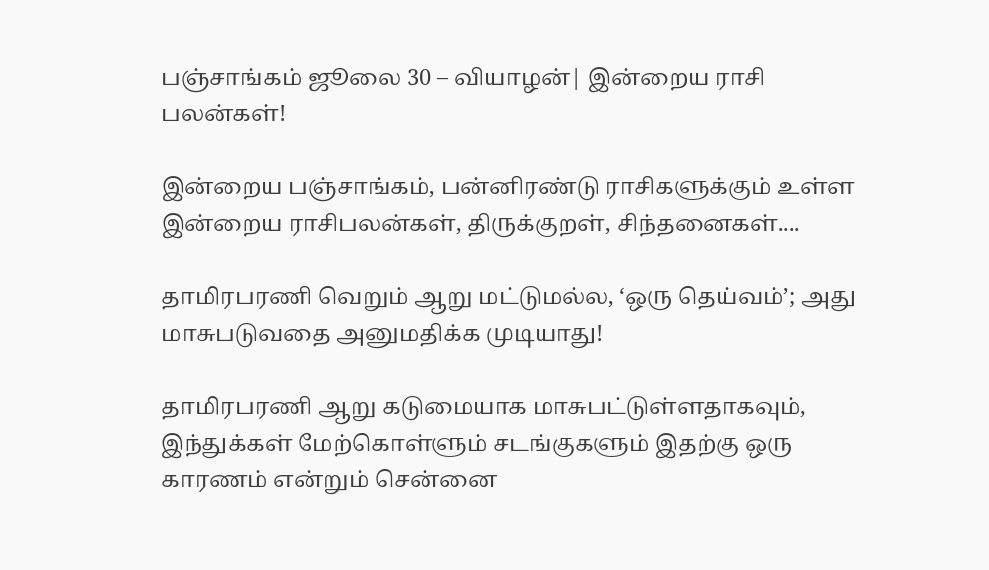பஞ்சாங்கம் ஜூலை 30 – வியாழன்| இன்றைய ராசி பலன்கள்!

இன்றைய பஞ்சாங்கம், பன்னிரண்டு ராசிகளுக்கும் உள்ள இன்றைய ராசிபலன்கள், திருக்குறள், சிந்தனைகள்....

தாமிரபரணி வெறும் ஆறு மட்டுமல்ல, ‘ஒரு தெய்வம்’; அது மாசுபடுவதை அனுமதிக்க முடியாது!

தாமிரபரணி ஆறு கடுமையாக மாசுபட்டுள்ளதாகவும், இந்துக்கள் மேற்கொள்ளும் சடங்குகளும் இதற்கு ஒரு காரணம் என்றும் சென்னை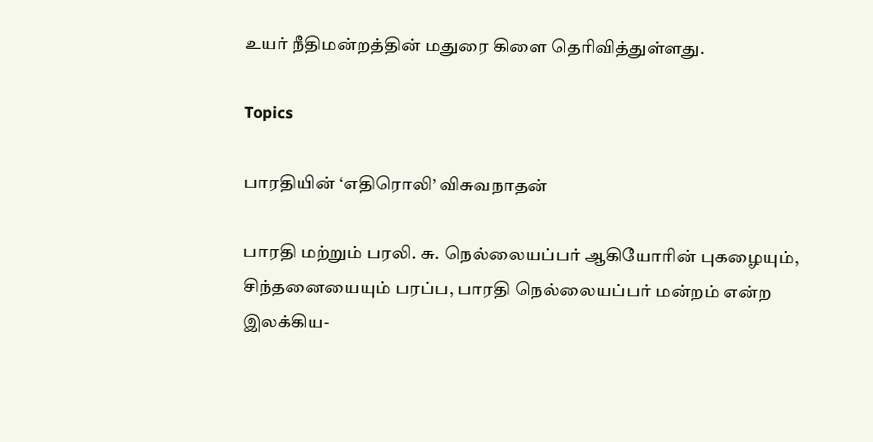உயர் நீதிமன்றத்தின் மதுரை கிளை தெரிவித்துள்ளது.

Topics

பாரதியின் ‘எதிரொலி’ விசுவநாதன்

பாரதி மற்றும் பரலி. சு. நெல்லையப்பர் ஆகியோரின் புகழையும், சிந்தனையையும் பரப்ப, பாரதி நெல்லையப்பர் மன்றம் என்ற இலக்கிய-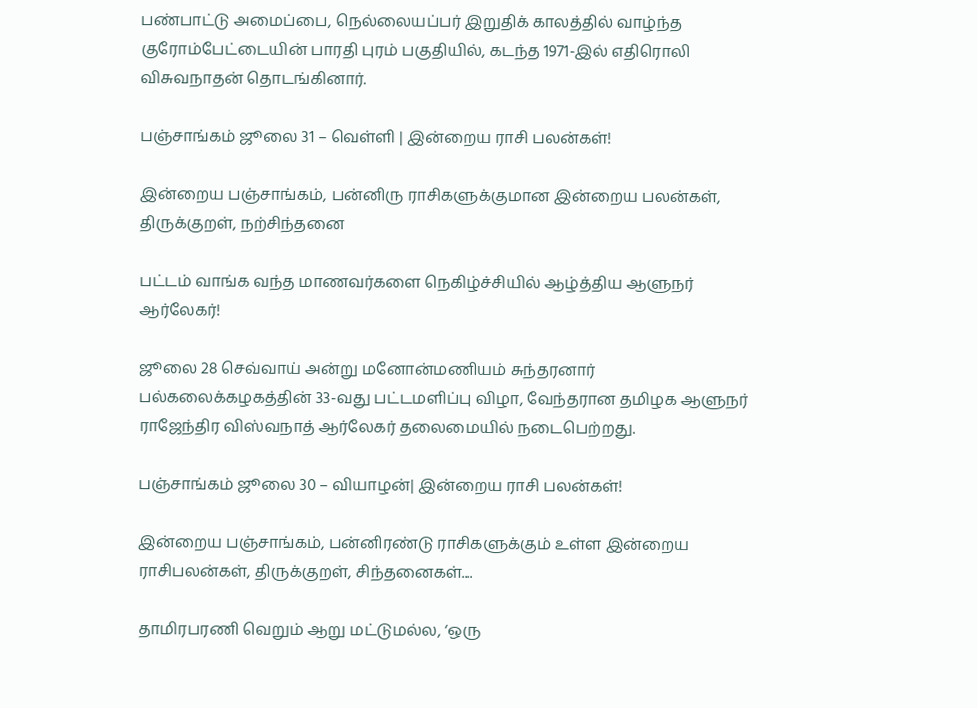பண்பாட்டு அமைப்பை, நெல்லையப்பர் இறுதிக் காலத்தில் வாழ்ந்த குரோம்பேட்டையின் பாரதி புரம் பகுதியில், கடந்த 1971-இல் எதிரொலி விசுவநாதன் தொடங்கினார்.

பஞ்சாங்கம் ஜூலை 31 – வெள்ளி | இன்றைய ராசி பலன்கள்!

இன்றைய பஞ்சாங்கம், பன்னிரு ராசிகளுக்குமான இன்றைய பலன்கள், திருக்குறள், நற்சிந்தனை

பட்டம் வாங்க வந்த மாணவர்களை நெகிழ்ச்சியில் ஆழ்த்திய ஆளுநர் ஆர்லேகர்!

ஜூலை 28 செவ்வாய் அன்று மனோன்மணியம் சுந்தரனார் பல்கலைக்கழகத்தின் 33-வது பட்டமளிப்பு விழா, வேந்தரான தமிழக ஆளுநர் ராஜேந்திர விஸ்வநாத் ஆர்லேகர் தலைமையில் நடைபெற்றது.

பஞ்சாங்கம் ஜூலை 30 – வியாழன்| இன்றைய ராசி பலன்கள்!

இன்றைய பஞ்சாங்கம், பன்னிரண்டு ராசிகளுக்கும் உள்ள இன்றைய ராசிபலன்கள், திருக்குறள், சிந்தனைகள்....

தாமிரபரணி வெறும் ஆறு மட்டுமல்ல, ‘ஒரு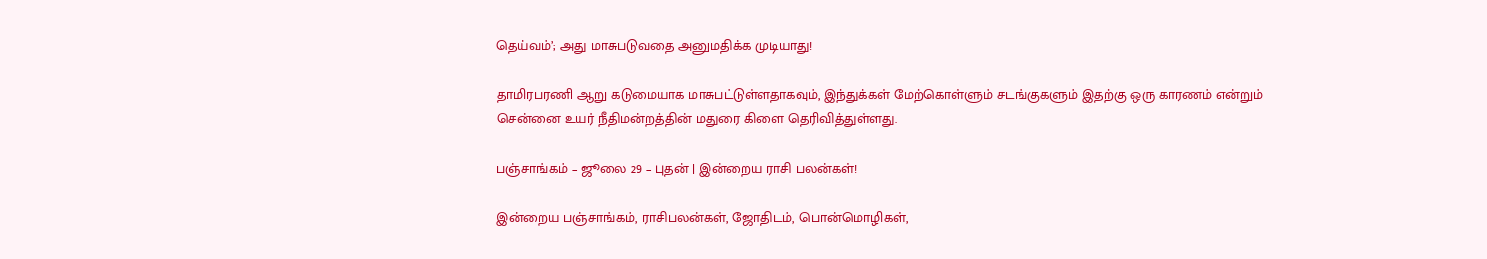தெய்வம்’; அது மாசுபடுவதை அனுமதிக்க முடியாது!

தாமிரபரணி ஆறு கடுமையாக மாசுபட்டுள்ளதாகவும், இந்துக்கள் மேற்கொள்ளும் சடங்குகளும் இதற்கு ஒரு காரணம் என்றும் சென்னை உயர் நீதிமன்றத்தின் மதுரை கிளை தெரிவித்துள்ளது.

பஞ்சாங்கம் – ஜூலை 29 – புதன் | இன்றைய ராசி பலன்கள்!

இன்றைய பஞ்சாங்கம், ராசிபலன்கள், ஜோதிடம், பொன்மொழிகள்,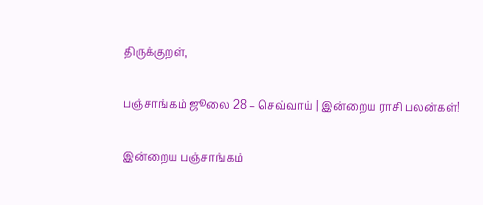திருக்குறள்,

பஞ்சாங்கம் ஜூலை 28 – செவ்வாய் | இன்றைய ராசி பலன்கள்!

இன்றைய பஞ்சாங்கம்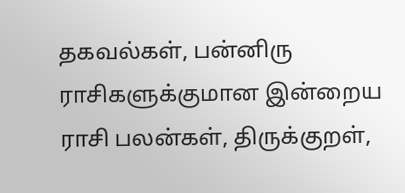தகவல்கள், பன்னிரு ராசிகளுக்குமான இன்றைய ராசி பலன்கள், திருக்குறள்,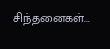சிந்தனைகள்...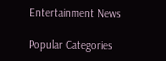Entertainment News

Popular Categories